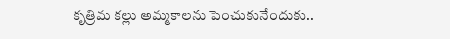కృత్రిమ కల్లు అమ్మకాలను పెంచుకునేందుకు..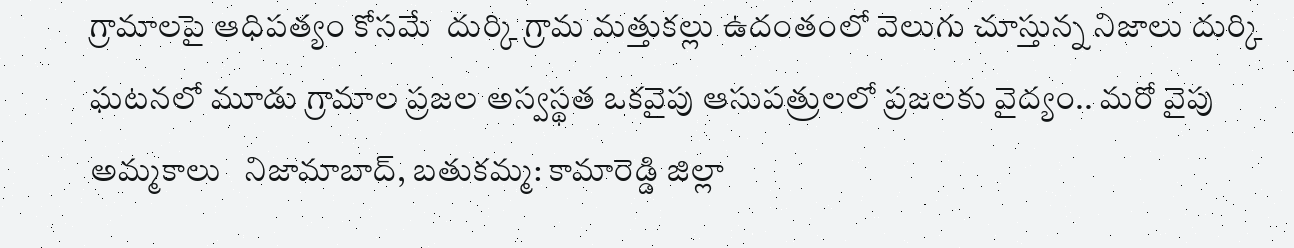గ్రామాలపై ఆధిపత్యం కోసమే  దుర్కి గ్రామ మత్తుకల్లు ఉదంతంలో వెలుగు చూస్తున్న నిజాలు దుర్కి ఘటనలో మూడు గ్రామాల ప్రజల అస్వస్థత ఒకవైపు ఆసుపత్రులలో ప్రజలకు వైద్యం.. మరో వైపు అమ్మకాలు   నిజామాబాద్, బతుకమ్మ: కామారెడ్డి జిల్లా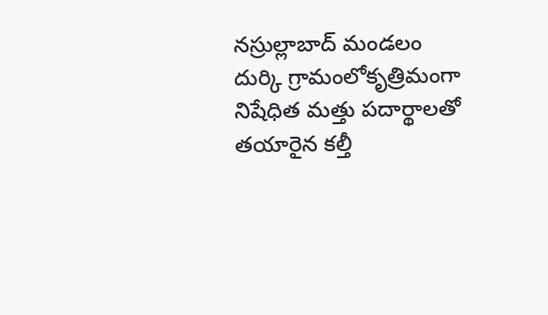నస్రుల్లాబాద్ మండలం దుర్కి గ్రామంలోకృత్రిమంగా నిషేధిత మత్తు పదార్థాలతో తయారైన కల్తీ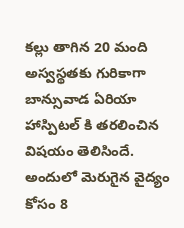కల్లు తాగిన 20 మంది అస్వస్థతకు గురికాగా బాన్సువాడ ఏరియా హాస్పిటల్ కి తరలించిన విషయం తెలిసిందే. అందులో మెరుగైన వైద్యం కోసం 8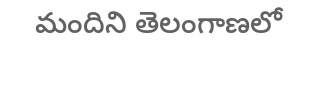మందిని తెలంగాణలో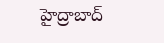హైద్రాబాద్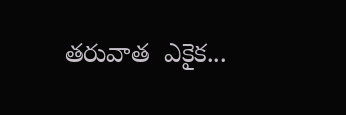తరువాత  ఎకైక...